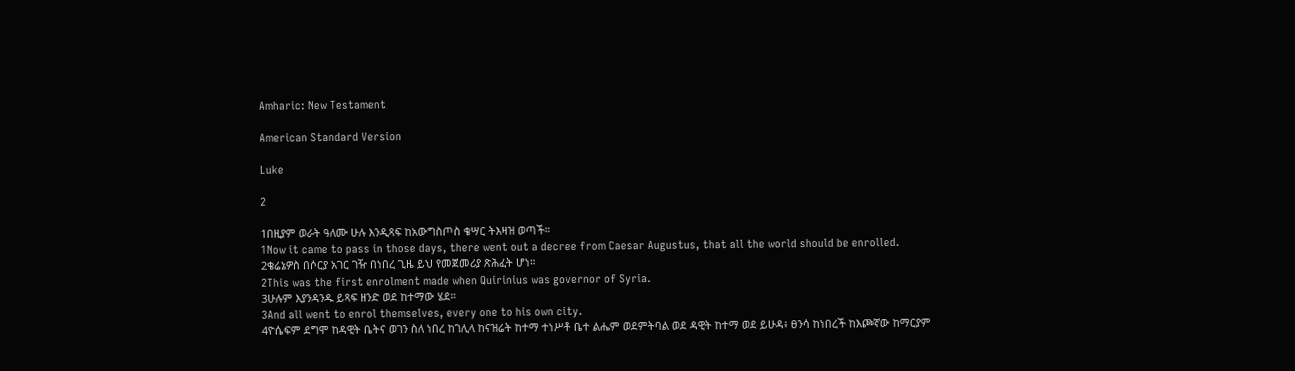Amharic: New Testament

American Standard Version

Luke

2

1በዚያም ወራት ዓለሙ ሁሉ እንዲጻፍ ከአውግስጦስ ቄሣር ትእዛዝ ወጣች።
1Now it came to pass in those days, there went out a decree from Caesar Augustus, that all the world should be enrolled.
2ቄሬኔዎስ በሶርያ አገር ገዥ በነበረ ጊዜ ይህ የመጀመሪያ ጽሕፈት ሆነ።
2This was the first enrolment made when Quirinius was governor of Syria.
3ሁሉም እያንዳንዱ ይጻፍ ዘንድ ወደ ከተማው ሄደ።
3And all went to enrol themselves, every one to his own city.
4ዮሴፍም ደግሞ ከዳዊት ቤትና ወገን ስለ ነበረ ከገሊላ ከናዝሬት ከተማ ተነሥቶ ቤተ ልሔም ወደምትባል ወደ ዳዊት ከተማ ወደ ይሁዳ፥ ፀንሳ ከነበረች ከእጮኛው ከማርያም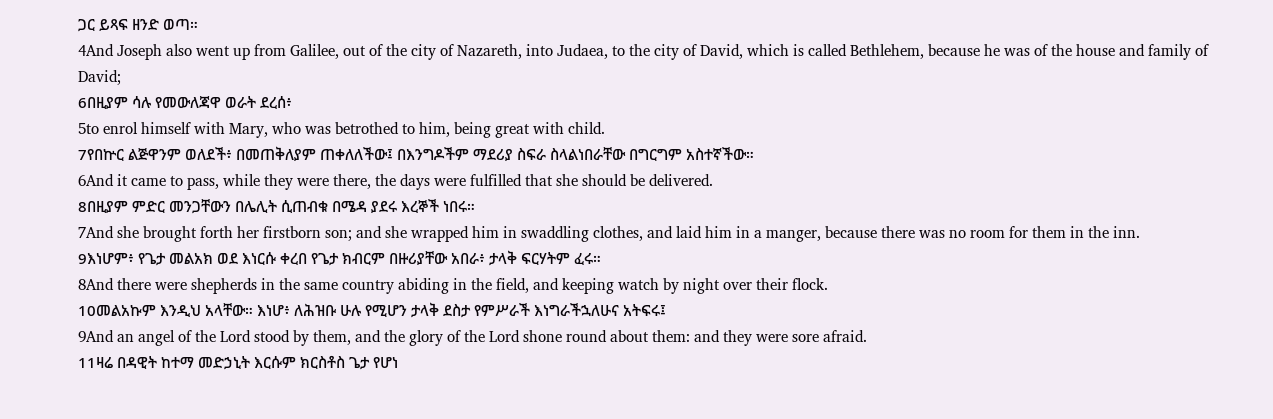ጋር ይጻፍ ዘንድ ወጣ።
4And Joseph also went up from Galilee, out of the city of Nazareth, into Judaea, to the city of David, which is called Bethlehem, because he was of the house and family of David;
6በዚያም ሳሉ የመውለጃዋ ወራት ደረሰ፥
5to enrol himself with Mary, who was betrothed to him, being great with child.
7የበኵር ልጅዋንም ወለደች፥ በመጠቅለያም ጠቀለለችው፤ በእንግዶችም ማደሪያ ስፍራ ስላልነበራቸው በግርግም አስተኛችው።
6And it came to pass, while they were there, the days were fulfilled that she should be delivered.
8በዚያም ምድር መንጋቸውን በሌሊት ሲጠብቁ በሜዳ ያደሩ እረኞች ነበሩ።
7And she brought forth her firstborn son; and she wrapped him in swaddling clothes, and laid him in a manger, because there was no room for them in the inn.
9እነሆም፥ የጌታ መልአክ ወደ እነርሱ ቀረበ የጌታ ክብርም በዙሪያቸው አበራ፥ ታላቅ ፍርሃትም ፈሩ።
8And there were shepherds in the same country abiding in the field, and keeping watch by night over their flock.
10መልአኩም እንዲህ አላቸው። እነሆ፥ ለሕዝቡ ሁሉ የሚሆን ታላቅ ደስታ የምሥራች እነግራችኋለሁና አትፍሩ፤
9And an angel of the Lord stood by them, and the glory of the Lord shone round about them: and they were sore afraid.
11ዛሬ በዳዊት ከተማ መድኃኒት እርሱም ክርስቶስ ጌታ የሆነ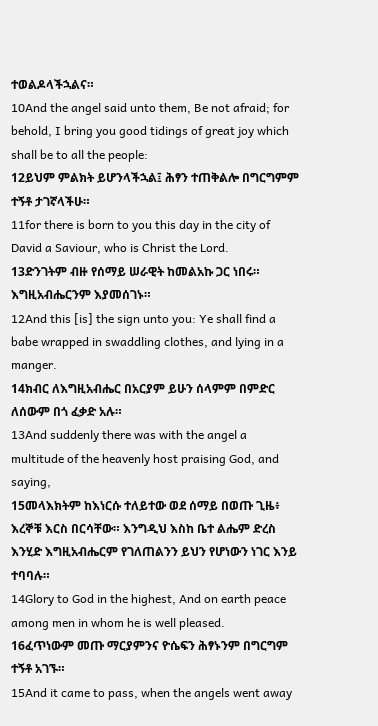ተወልዶላችኋልና።
10And the angel said unto them, Be not afraid; for behold, I bring you good tidings of great joy which shall be to all the people:
12ይህም ምልክት ይሆንላችኋል፤ ሕፃን ተጠቅልሎ በግርግምም ተኝቶ ታገኛላችሁ።
11for there is born to you this day in the city of David a Saviour, who is Christ the Lord.
13ድንገትም ብዙ የሰማይ ሠራዊት ከመልአኩ ጋር ነበሩ። እግዚአብሔርንም እያመሰገኑ።
12And this [is] the sign unto you: Ye shall find a babe wrapped in swaddling clothes, and lying in a manger.
14ክብር ለእግዚአብሔር በአርያም ይሁን ሰላምም በምድር ለሰውም በጎ ፈቃድ አሉ።
13And suddenly there was with the angel a multitude of the heavenly host praising God, and saying,
15መላእክትም ከእነርሱ ተለይተው ወደ ሰማይ በወጡ ጊዜ፥ እረኞቹ እርስ በርሳቸው። እንግዲህ እስከ ቤተ ልሔም ድረስ እንሂድ እግዚአብሔርም የገለጠልንን ይህን የሆነውን ነገር እንይ ተባባሉ።
14Glory to God in the highest, And on earth peace among men in whom he is well pleased.
16ፈጥነውም መጡ ማርያምንና ዮሴፍን ሕፃኑንም በግርግም ተኝቶ አገኙ።
15And it came to pass, when the angels went away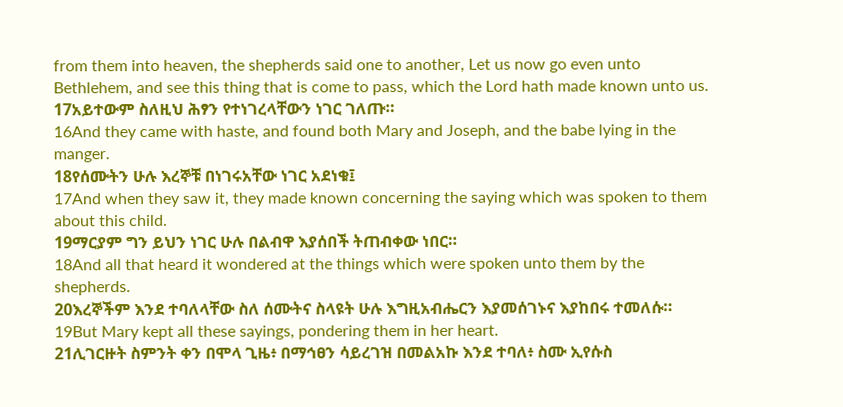from them into heaven, the shepherds said one to another, Let us now go even unto Bethlehem, and see this thing that is come to pass, which the Lord hath made known unto us.
17አይተውም ስለዚህ ሕፃን የተነገረላቸውን ነገር ገለጡ።
16And they came with haste, and found both Mary and Joseph, and the babe lying in the manger.
18የሰሙትን ሁሉ እረኞቹ በነገሩአቸው ነገር አደነቁ፤
17And when they saw it, they made known concerning the saying which was spoken to them about this child.
19ማርያም ግን ይህን ነገር ሁሉ በልብዋ እያሰበች ትጠብቀው ነበር።
18And all that heard it wondered at the things which were spoken unto them by the shepherds.
20እረኞችም እንደ ተባለላቸው ስለ ሰሙትና ስላዩት ሁሉ እግዚአብሔርን እያመሰገኑና እያከበሩ ተመለሱ።
19But Mary kept all these sayings, pondering them in her heart.
21ሊገርዙት ስምንት ቀን በሞላ ጊዜ፥ በማኅፀን ሳይረገዝ በመልአኩ እንደ ተባለ፥ ስሙ ኢየሱስ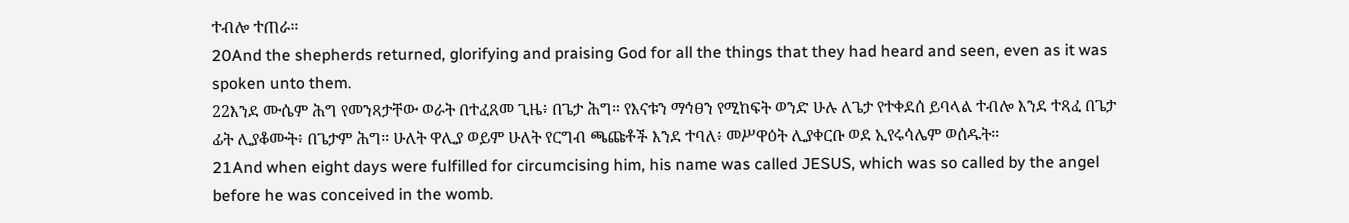ተብሎ ተጠራ።
20And the shepherds returned, glorifying and praising God for all the things that they had heard and seen, even as it was spoken unto them.
22እንደ ሙሴም ሕግ የመንጻታቸው ወራት በተፈጸመ ጊዜ፥ በጌታ ሕግ። የእናቱን ማኅፀን የሚከፍት ወንድ ሁሉ ለጌታ የተቀደሰ ይባላል ተብሎ እንደ ተጻፈ በጌታ ፊት ሊያቆሙት፥ በጌታም ሕግ። ሁለት ዋሊያ ወይም ሁለት የርግብ ጫጩቶች እንደ ተባለ፥ መሥዋዕት ሊያቀርቡ ወደ ኢየሩሳሌም ወሰዱት።
21And when eight days were fulfilled for circumcising him, his name was called JESUS, which was so called by the angel before he was conceived in the womb.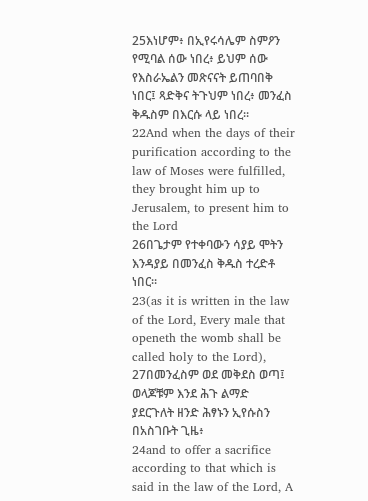25እነሆም፥ በኢየሩሳሌም ስምዖን የሚባል ሰው ነበረ፥ ይህም ሰው የእስራኤልን መጽናናት ይጠባበቅ ነበር፤ ጻድቅና ትጉህም ነበረ፥ መንፈስ ቅዱስም በእርሱ ላይ ነበረ።
22And when the days of their purification according to the law of Moses were fulfilled, they brought him up to Jerusalem, to present him to the Lord
26በጌታም የተቀባውን ሳያይ ሞትን እንዳያይ በመንፈስ ቅዱስ ተረድቶ ነበር።
23(as it is written in the law of the Lord, Every male that openeth the womb shall be called holy to the Lord),
27በመንፈስም ወደ መቅደስ ወጣ፤ ወላጆቹም እንደ ሕጉ ልማድ ያደርጉለት ዘንድ ሕፃኑን ኢየሱስን በአስገቡት ጊዜ፥
24and to offer a sacrifice according to that which is said in the law of the Lord, A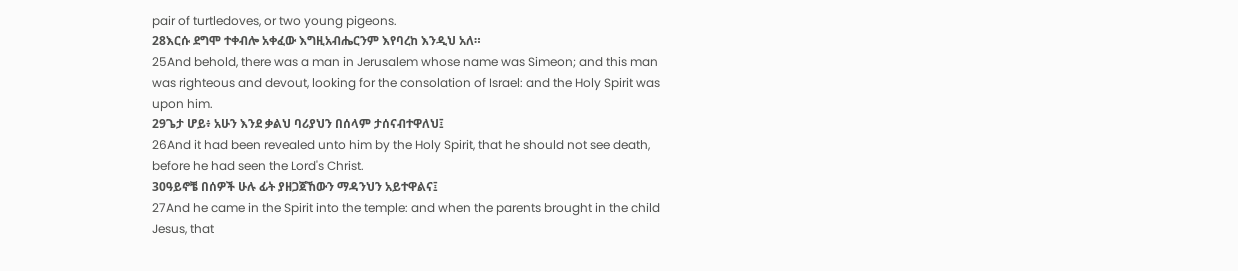pair of turtledoves, or two young pigeons.
28እርሱ ደግሞ ተቀብሎ አቀፈው እግዚአብሔርንም እየባረከ እንዲህ አለ።
25And behold, there was a man in Jerusalem whose name was Simeon; and this man was righteous and devout, looking for the consolation of Israel: and the Holy Spirit was upon him.
29ጌታ ሆይ፥ አሁን እንደ ቃልህ ባሪያህን በሰላም ታሰናብተዋለህ፤
26And it had been revealed unto him by the Holy Spirit, that he should not see death, before he had seen the Lord's Christ.
30ዓይኖቼ በሰዎች ሁሉ ፊት ያዘጋጀኸውን ማዳንህን አይተዋልና፤
27And he came in the Spirit into the temple: and when the parents brought in the child Jesus, that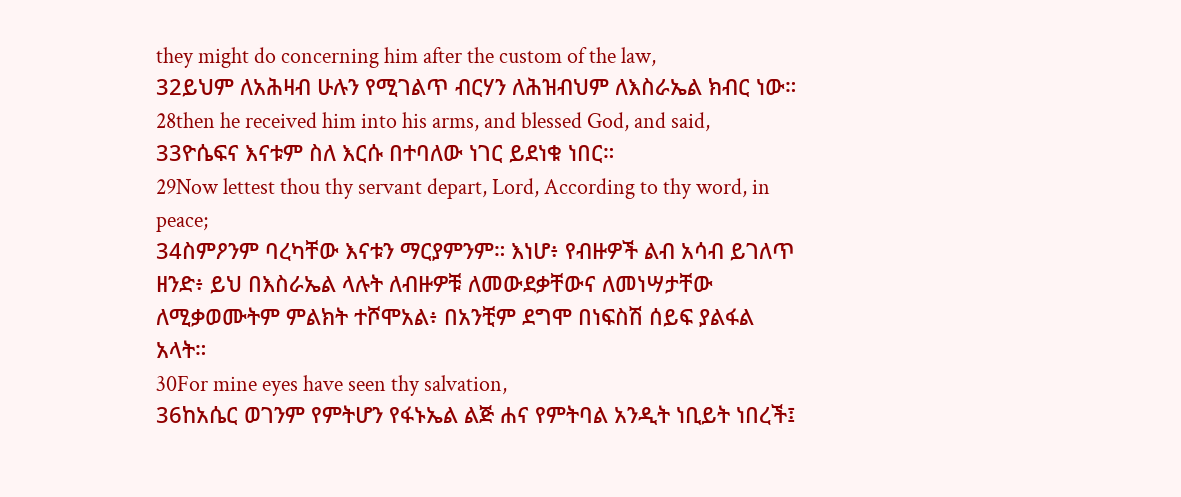they might do concerning him after the custom of the law,
32ይህም ለአሕዛብ ሁሉን የሚገልጥ ብርሃን ለሕዝብህም ለእስራኤል ክብር ነው።
28then he received him into his arms, and blessed God, and said,
33ዮሴፍና እናቱም ስለ እርሱ በተባለው ነገር ይደነቁ ነበር።
29Now lettest thou thy servant depart, Lord, According to thy word, in peace;
34ስምዖንም ባረካቸው እናቱን ማርያምንም። እነሆ፥ የብዙዎች ልብ አሳብ ይገለጥ ዘንድ፥ ይህ በእስራኤል ላሉት ለብዙዎቹ ለመውደቃቸውና ለመነሣታቸው ለሚቃወሙትም ምልክት ተሾሞአል፥ በአንቺም ደግሞ በነፍስሽ ሰይፍ ያልፋል አላት።
30For mine eyes have seen thy salvation,
36ከአሴር ወገንም የምትሆን የፋኑኤል ልጅ ሐና የምትባል አንዲት ነቢይት ነበረች፤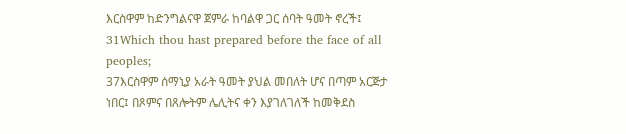እርስዋም ከድንግልናዋ ጀምራ ከባልዋ ጋር ሰባት ዓመት ኖረች፤
31Which thou hast prepared before the face of all peoples;
37እርስዋም ሰማኒያ አራት ዓመት ያህል መበለት ሆና በጣም አርጅታ ነበር፤ በጾምና በጸሎትም ሌሊትና ቀን እያገለገለች ከመቅደስ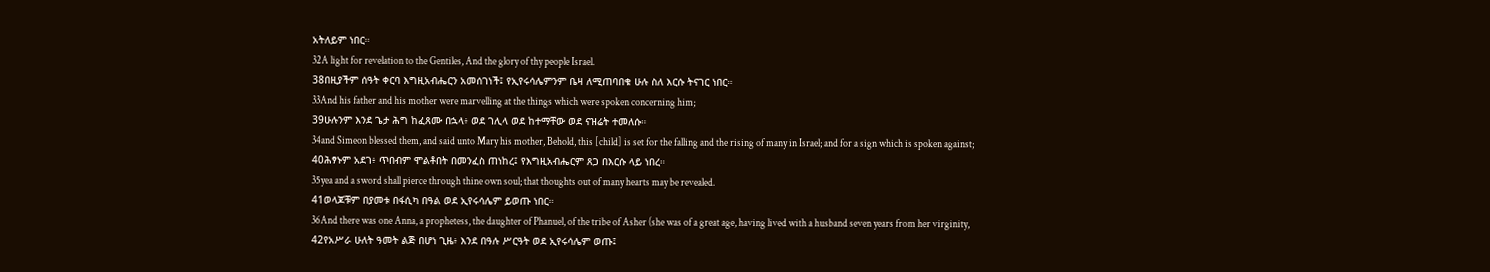አትለይም ነበር።
32A light for revelation to the Gentiles, And the glory of thy people Israel.
38በዚያችም ሰዓት ቀርባ እግዚአብሔርን አመሰገነች፤ የኢየሩሳሌምንም ቤዛ ለሚጠባበቁ ሁሉ ስለ እርሱ ትናገር ነበር።
33And his father and his mother were marvelling at the things which were spoken concerning him;
39ሁሉንም እንደ ጌታ ሕግ ከፈጸሙ በኋላ፥ ወደ ገሊላ ወደ ከተማቸው ወደ ናዝሬት ተመለሱ።
34and Simeon blessed them, and said unto Mary his mother, Behold, this [child] is set for the falling and the rising of many in Israel; and for a sign which is spoken against;
40ሕፃኑም አደገ፥ ጥበብም ሞልቶበት በመንፈስ ጠነከረ፤ የእግዚአብሔርም ጸጋ በእርሱ ላይ ነበረ።
35yea and a sword shall pierce through thine own soul; that thoughts out of many hearts may be revealed.
41ወላጆቹም በያመቱ በፋሲካ በዓል ወደ ኢየሩሳሌም ይወጡ ነበር።
36And there was one Anna, a prophetess, the daughter of Phanuel, of the tribe of Asher (she was of a great age, having lived with a husband seven years from her virginity,
42የአሥራ ሁለት ዓመት ልጅ በሆነ ጊዜ፥ እንደ በዓሉ ሥርዓት ወደ ኢየሩሳሌም ወጡ፤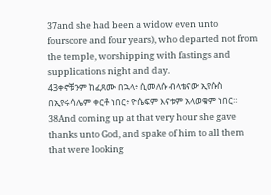37and she had been a widow even unto fourscore and four years), who departed not from the temple, worshipping with fastings and supplications night and day.
43ቀኖቹንም ከፈጸሙ በኋላ፥ ሲመለሱ ብላቴናው ኢየሱስ በኢየሩሳሌም ቀርቶ ነበር፥ ዮሴፍም እናቱም አላወቁም ነበር።
38And coming up at that very hour she gave thanks unto God, and spake of him to all them that were looking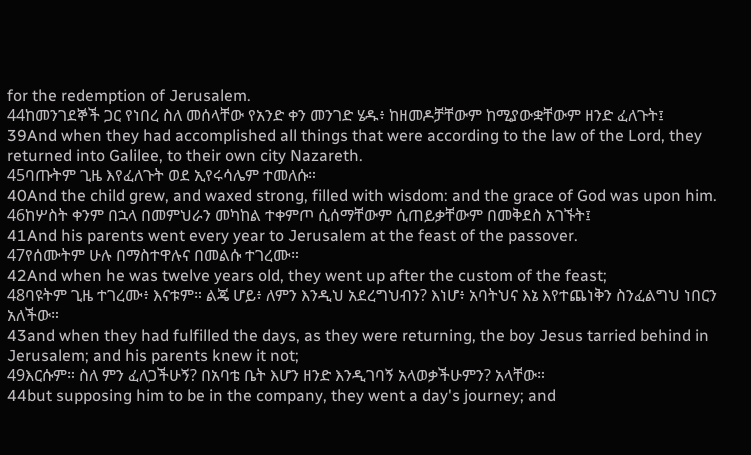for the redemption of Jerusalem.
44ከመንገደኞች ጋር የነበረ ስለ መሰላቸው የአንድ ቀን መንገድ ሄዱ፥ ከዘመዶቻቸውም ከሚያውቋቸውም ዘንድ ፈለጉት፤
39And when they had accomplished all things that were according to the law of the Lord, they returned into Galilee, to their own city Nazareth.
45ባጡትም ጊዜ እየፈለጉት ወደ ኢየሩሳሌም ተመለሱ።
40And the child grew, and waxed strong, filled with wisdom: and the grace of God was upon him.
46ከሦስት ቀንም በኋላ በመምህራን መካከል ተቀምጦ ሲሰማቸውም ሲጠይቃቸውም በመቅደስ አገኙት፤
41And his parents went every year to Jerusalem at the feast of the passover.
47የሰሙትም ሁሉ በማስተዋሉና በመልሱ ተገረሙ።
42And when he was twelve years old, they went up after the custom of the feast;
48ባዩትም ጊዜ ተገረሙ፥ እናቱም። ልጄ ሆይ፥ ለምን እንዲህ አደረግህብን? እነሆ፥ አባትህና እኔ እየተጨነቅን ስንፈልግህ ነበርን አለችው።
43and when they had fulfilled the days, as they were returning, the boy Jesus tarried behind in Jerusalem; and his parents knew it not;
49እርሱም። ስለ ምን ፈለጋችሁኝ? በአባቴ ቤት እሆን ዘንድ እንዲገባኝ አላወቃችሁምን? አላቸው።
44but supposing him to be in the company, they went a day's journey; and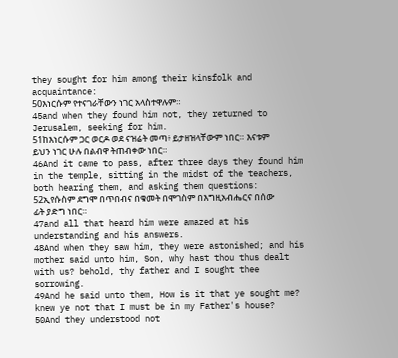they sought for him among their kinsfolk and acquaintance:
50እነርሱም የተናገራቸውን ነገር አላስተዋሉም።
45and when they found him not, they returned to Jerusalem, seeking for him.
51ከእነርሱም ጋር ወርዶ ወደ ናዝሬት መጣ፥ ይታዘዝላቸውም ነበር። እናቱም ይህን ነገር ሁሉ በልብዋ ትጠብቀው ነበር።
46And it came to pass, after three days they found him in the temple, sitting in the midst of the teachers, both hearing them, and asking them questions:
52ኢየሱስም ደግሞ በጥበብና በቁመት በሞገስም በእግዚአብሔርና በሰው ፊት ያድግ ነበር።
47and all that heard him were amazed at his understanding and his answers.
48And when they saw him, they were astonished; and his mother said unto him, Son, why hast thou thus dealt with us? behold, thy father and I sought thee sorrowing.
49And he said unto them, How is it that ye sought me? knew ye not that I must be in my Father's house?
50And they understood not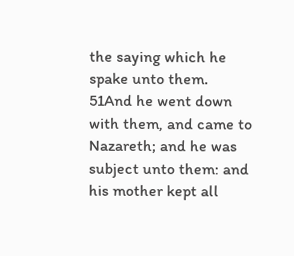the saying which he spake unto them.
51And he went down with them, and came to Nazareth; and he was subject unto them: and his mother kept all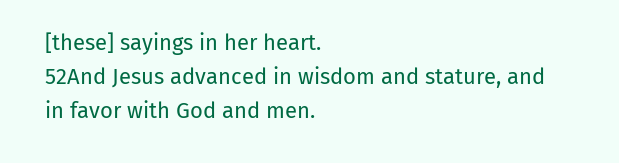[these] sayings in her heart.
52And Jesus advanced in wisdom and stature, and in favor with God and men.